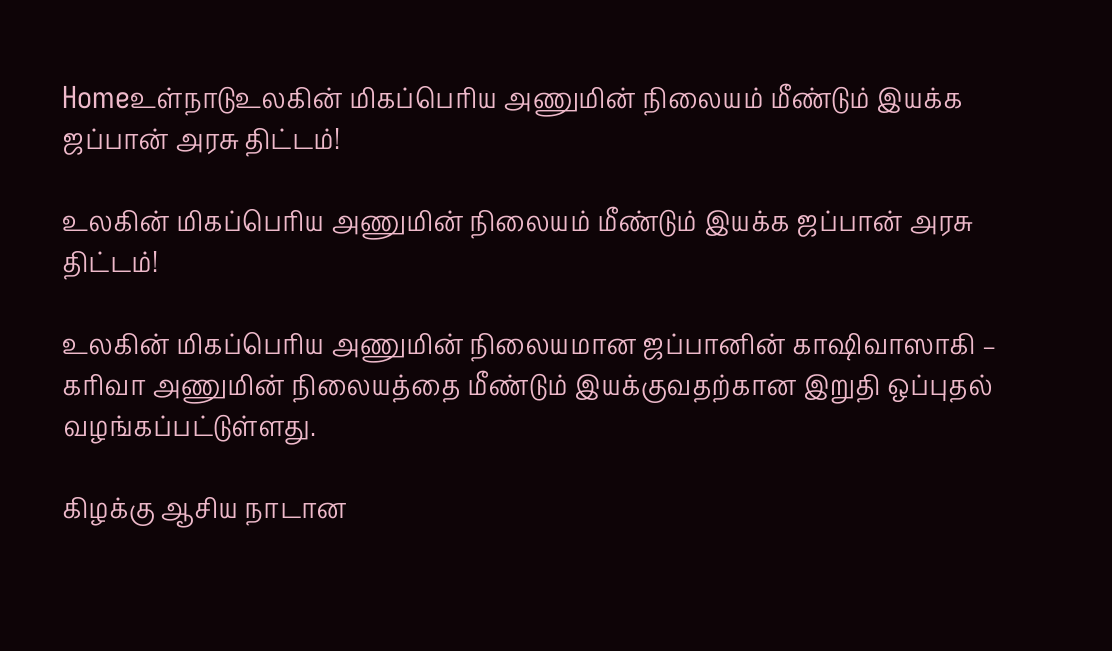Homeஉள்நாடுஉலகின் மிகப்பெரிய அணுமின் நிலையம் மீண்டும் இயக்க ஜப்பான் அரசு திட்டம்!

உலகின் மிகப்பெரிய அணுமின் நிலையம் மீண்டும் இயக்க ஜப்பான் அரசு திட்டம்!

உலகின் மிகப்பெரிய அணுமின் நிலையமான ஜப்பானின் காஷிவாஸாகி – கரிவா அணுமின் நிலையத்தை மீண்டும் இயக்குவதற்கான இறுதி ஒப்புதல் வழங்கப்பட்டுள்ளது.

கிழக்கு ஆசிய நாடான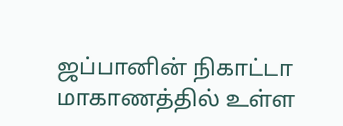ஜப்பானின் நிகாட்டா மாகாணத்தில் உள்ள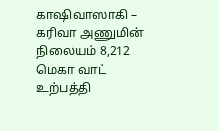காஷிவாஸாகி – கரிவா அணுமின் நிலையம் 8,212 மெகா வாட் உற்பத்தி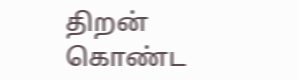திறன் கொண்ட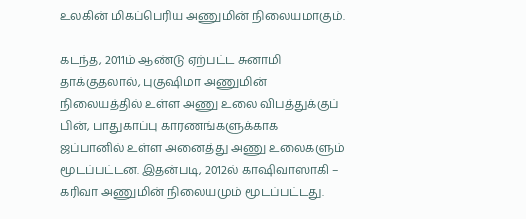உலகின் மிகப்பெரிய அணுமின் நிலையமாகும்.

கடந்த, 2011ம் ஆண்டு ஏற்பட்ட சுனாமி தாக்குதலால், புகுஷிமா அணுமின் நிலையத்தில் உள்ள அணு உலை விபத்துக்குப் பின், பாதுகாப்பு காரணங்களுக்காக ஜப்பானில் உள்ள அனைத்து அணு உலைகளும் மூடப்பட்டன. இதன்படி, 2012ல் காஷிவாஸாகி – கரிவா அணுமின் நிலையமும் மூடப்பட்டது.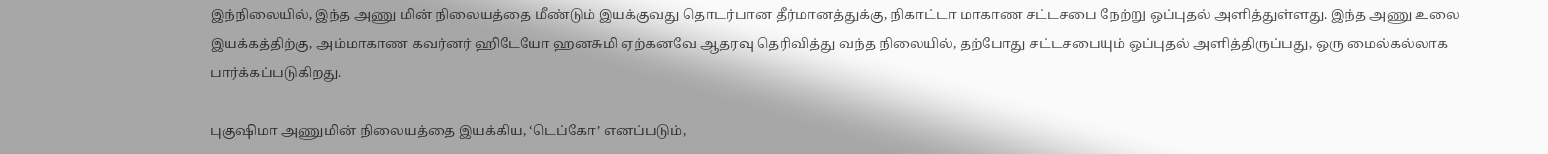இந்நிலையில், இந்த அணு மின் நிலையத்தை மீண்டும் இயக்குவது தொடர்பான தீர்மானத்துக்கு, நிகாட்டா மாகாண சட்டசபை நேற்று ஒப்புதல் அளித்துள்ளது. இந்த அணு உலை இயக்கத்திற்கு, அம்மாகாண கவர்னர் ஹிடேயோ ஹனசுமி ஏற்கனவே ஆதரவு தெரிவித்து வந்த நிலையில், தற்போது சட்டசபையும் ஒப்புதல் அளித்திருப்பது, ஒரு மைல்கல்லாக பார்க்கப்படுகிறது.

புகுஷிமா அணுமின் நிலையத்தை இயக்கிய, ‘டெப்கோ’ எனப்படும்,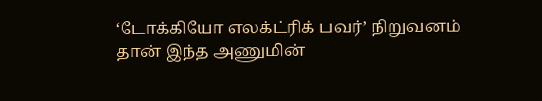‘டோக்கியோ எலக்ட்ரிக் பவர்’ நிறுவனம் தான் இந்த அணுமின்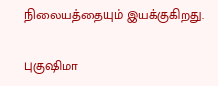நிலையத்தையும் இயக்குகிறது.

புகுஷிமா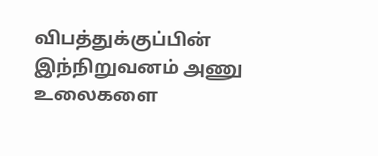விபத்துக்குப்பின் இந்நிறுவனம் அணு உலைகளை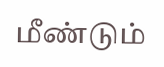மீண்டும்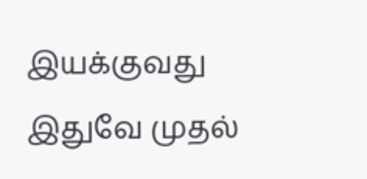இயக்குவது இதுவே முதல்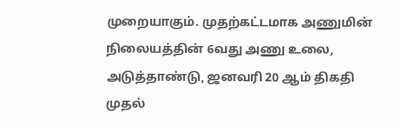முறையாகும். முதற்கட்டமாக அணுமின் நிலையத்தின் 6வது அணு உலை, அடுத்தாண்டு, ஜனவரி 20 ஆம் திகதி முதல்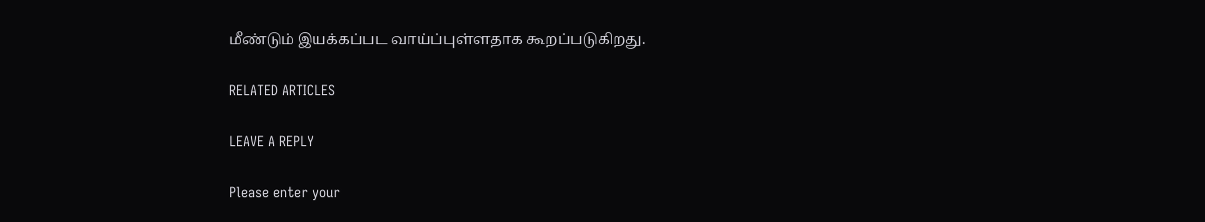மீண்டும் இயக்கப்பட வாய்ப்புள்ளதாக கூறப்படுகிறது.

RELATED ARTICLES

LEAVE A REPLY

Please enter your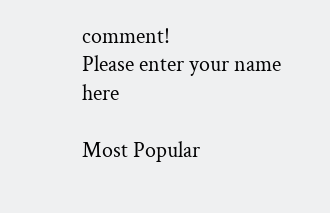comment!
Please enter your name here

Most Popular